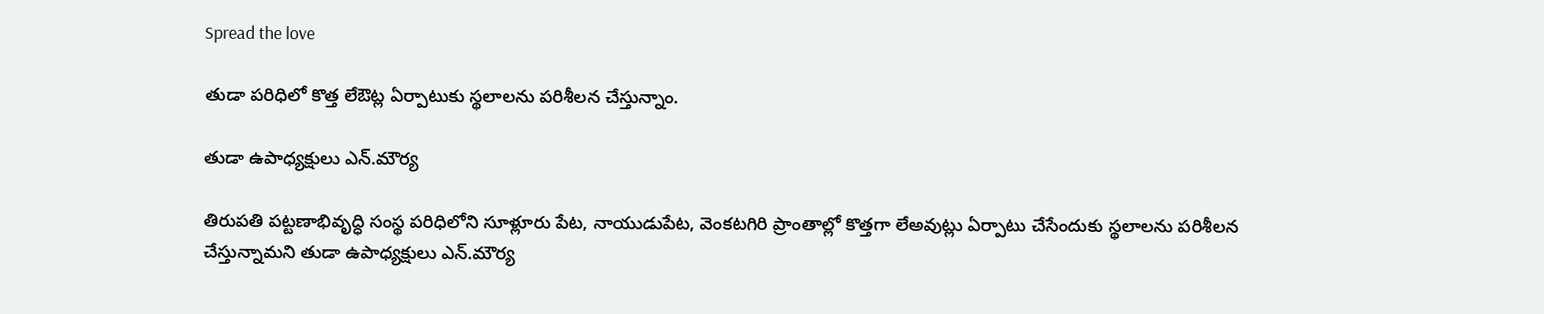Spread the love

తుడా పరిధిలో కొత్త లేఔట్ల ఏర్పాటుకు స్థలాలను పరిశీలన చేస్తున్నాం.

తుడా ఉపాధ్యక్షులు ఎన్.మౌర్య

తిరుపతి పట్టణాభివృద్ధి సంస్థ పరిధిలోని సూళ్లూరు పేట, నాయుడుపేట, వెంకటగిరి ప్రాంతాల్లో కొత్తగా లేఅవుట్లు ఏర్పాటు చేసేందుకు స్థలాలను పరిశీలన చేస్తున్నామని తుడా ఉపాధ్యక్షులు ఎన్.మౌర్య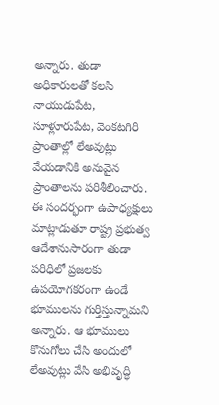అన్నారు. తుడా అధికారులతో కలసి నాయుడుపేట, సూళ్లూరుపేట, వెంకటగిరి ప్రాంతాల్లో లేఅవుట్లు వేయడానికి అనువైన ప్రాంతాలను పరిశీలించారు. ఈ సందర్భంగా ఉపాధ్యక్షులు మాట్లాడుతూ రాష్ట్ర ప్రభుత్వ ఆదేశానుసారంగా తుడా పరిధిలో ప్రజలకు ఉపయోగకరంగా ఉండే భూములను గుర్తిస్తున్నామని అన్నారు. ఆ భూములు కొనుగోలు చేసి అందులో లేఅవుట్లు వేసి అభివృద్ధి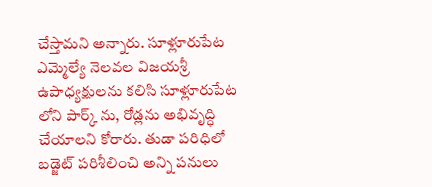చేస్తామని అన్నారు. సూళ్లూరుపేట ఎమ్మెల్యే నెలవల విజయశ్రీ ఉపాధ్యక్షులను కలిసి సూళ్లూరుపేట లోని పార్క్ ను, రోడ్లను అభివృద్ధి చేయాలని కోరారు. తుడా పరిధిలో బడ్జెట్ పరిశీలించి అన్ని పనులు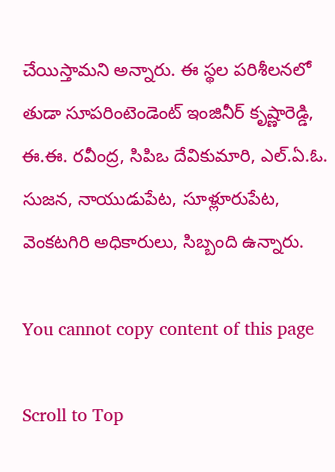చేయిస్తామని అన్నారు. ఈ స్థల పరిశీలనలో తుడా సూపరింటెండెంట్ ఇంజినీర్ కృష్ణారెడ్డి, ఈ.ఈ. రవీంద్ర, సిపిఒ దేవికుమారి, ఎల్.ఏ.ఓ. సుజన, నాయుడుపేట, సూళ్లూరుపేట, వెంకటగిరి అధికారులు, సిబ్బంది ఉన్నారు.

You cannot copy content of this page

Scroll to Top